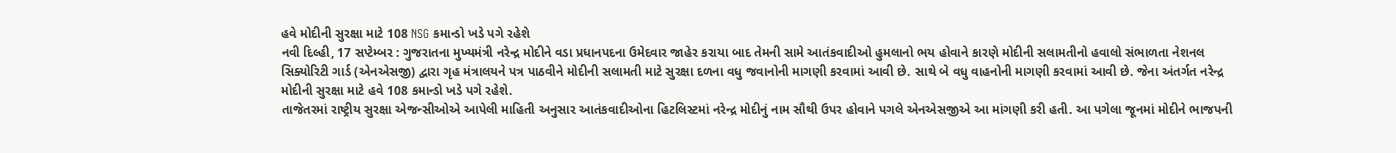હવે મોદીની સુરક્ષા માટે 108 NSG કમાન્ડો ખડે પગે રહેશે
નવી દિલ્હી, 17 સપ્ટેમ્બર : ગુજરાતના મુખ્યમંત્રી નરેન્દ્ર મોદીને વડા પ્રધાનપદના ઉમેદવાર જાહેર કરાયા બાદ તેમની સામે આતંકવાદીઓ હુમલાનો ભય હોવાને કારણે મોદીની સલામતીનો હવાલો સંભાળતા નેશનલ સિક્યોરિટી ગાર્ડ (એનએસજી) દ્વારા ગૃહ મંત્રાલયને પત્ર પાઠવીને મોદીની સલામતી માટે સુરક્ષા દળના વધુ જવાનોની માગણી કરવામાં આવી છે. સાથે બે વધુ વાહનોની માગણી કરવામાં આવી છે. જેના અંતર્ગત નરેન્દ્ર મોદીની સુરક્ષા માટે હવે 108 કમાન્ડો ખડે પગે રહેશે.
તાજેતરમાં રાષ્ટ્રીય સુરક્ષા એજન્સીઓએ આપેલી માહિતી અનુસાર આતંકવાદીઓના હિટલિસ્ટમાં નરેન્દ્ર મોદીનું નામ સૌથી ઉપર હોવાને પગલે એનએસજીએ આ માંગણી કરી હતી. આ પગેલા જૂનમાં મોદીને ભાજપની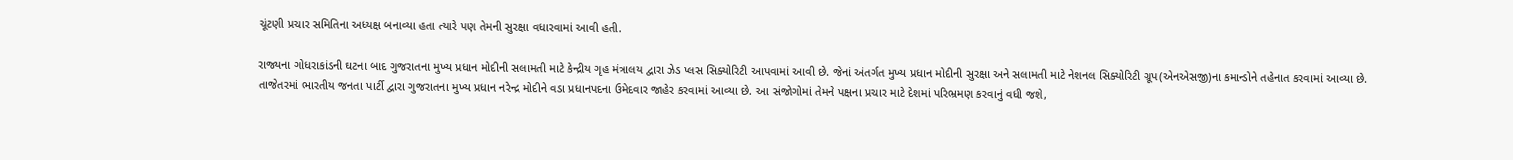ચૂંટણી પ્રચાર સમિતિના અધ્યક્ષ બનાવ્યા હતા ત્યારે પણ તેમની સુરક્ષા વધારવામાં આવી હતી.

રાજ્યના ગોધરાકાંડની ઘટના બાદ ગુજરાતના મુખ્ય પ્રધાન મોદીની સલામતી માટે કેન્દ્રીય ગૃહ મંત્રાલય દ્વારા ઝેડ પ્લસ સિક્યોરિટી આપવામાં આવી છે. જેનાં અંતર્ગત મુખ્ય પ્રધાન મોદીની સુરક્ષા અને સલામતી માટે નેશનલ સિક્યોરિટી ગ્રૂપ(એનએસજી)ના કમાન્ડોને તહેનાત કરવામાં આવ્યા છે.
તાજેતરમાં ભારતીય જનતા પાર્ટી દ્વારા ગુજરાતના મુખ્ય પ્રધાન નરેન્દ્ર મોદીને વડા પ્રધાનપદના ઉમેદવાર જાહેર કરવામાં આવ્યા છે. આ સંજોગોમાં તેમને પક્ષના પ્રચાર માટે દેશમાં પરિભ્રમણ કરવાનું વધી જશે,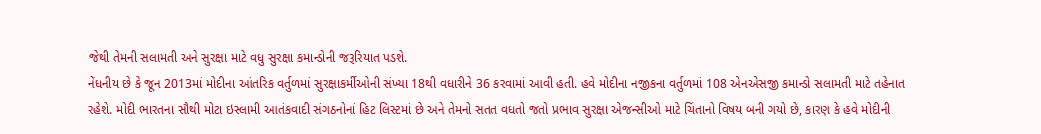જેથી તેમની સલામતી અને સુરક્ષા માટે વધુ સુરક્ષા કમાન્ડોની જરૂરિયાત પડશે.
નેંધનીય છે કે જૂન 2013માં મોદીના આંતરિક વર્તુળમાં સુરક્ષાકર્મીઓની સંખ્યા 18થી વધારીને 36 કરવામાં આવી હતી. હવે મોદીના નજીકના વર્તુળમાં 108 એનએસજી કમાન્ડો સલામતી માટે તહેનાત રહેશે. મોદી ભારતના સૌથી મોટા ઇસ્લામી આતંકવાદી સંગઠનોનાં હિટ લિસ્ટમાં છે અને તેમનો સતત વધતો જતો પ્રભાવ સુરક્ષા એજન્સીઓ માટે ચિંતાનો વિષય બની ગયો છે, કારણ કે હવે મોદીની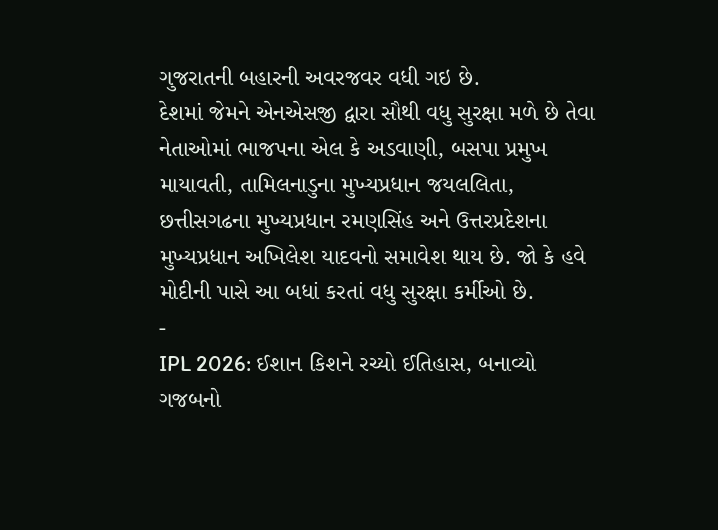ગુજરાતની બહારની અવરજવર વધી ગઇ છે.
દેશમાં જેમને એનએસજી દ્વારા સૌથી વધુ સુરક્ષા મળે છે તેવા નેતાઓમાં ભાજપના એલ કે અડવાણી, બસપા પ્રમુખ માયાવતી, તામિલનાડુના મુખ્યપ્રધાન જયલલિતા, છત્તીસગઢના મુખ્યપ્રધાન રમણસિંહ અને ઉત્તરપ્રદેશના મુખ્યપ્રધાન અખિલેશ યાદવનો સમાવેશ થાય છે. જો કે હવે મોદીની પાસે આ બધાં કરતાં વધુ સુરક્ષા કર્મીઓ છે.
-
IPL 2026: ઈશાન કિશને રચ્યો ઈતિહાસ, બનાવ્યો ગજબનો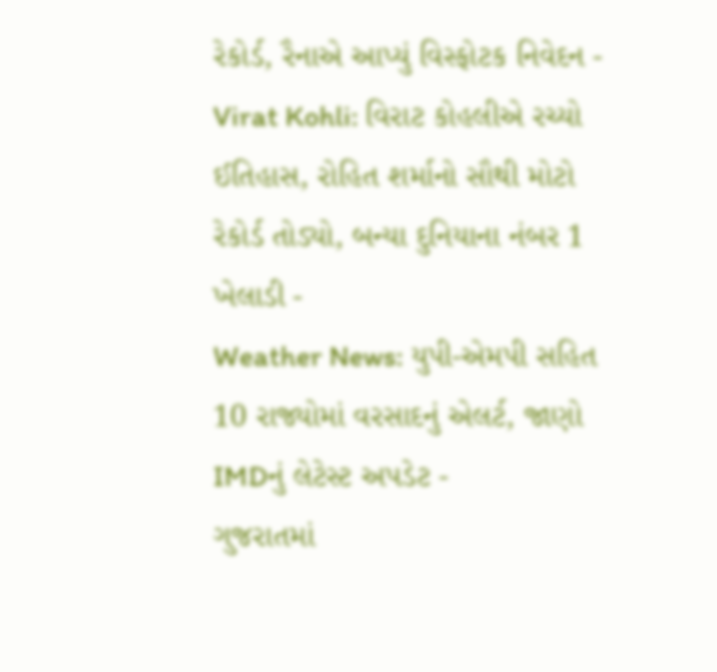રેકોર્ડ, રૈનાએ આપ્યું વિસ્ફોટક નિવેદન -
Virat Kohli: વિરાટ કોહલીએ રચ્યો ઈતિહાસ, રોહિત શર્માનો સૌથી મોટો રેકોર્ડ તોડ્યો, બન્યા દુનિયાના નંબર 1 ખેલાડી -
Weather News: યુપી-એમપી સહિત 10 રાજ્યોમાં વરસાદનું એલર્ટ, જાણો IMDનું લેટેસ્ટ અપડેટ -
ગુજરાતમાં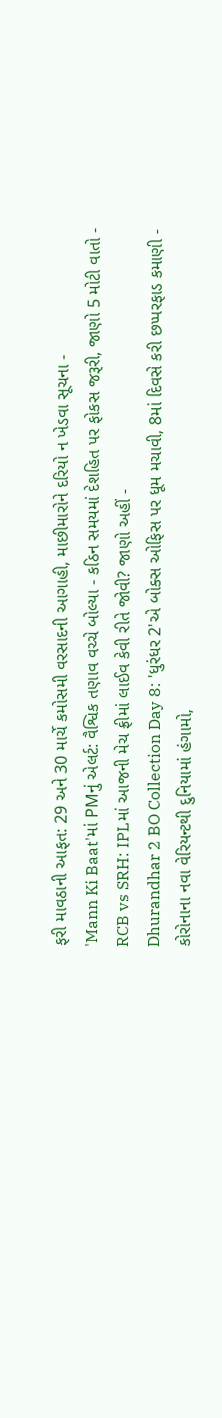ફરી માવઠાની આફત: 29 અને 30 માર્ચે કમોસમી વરસાદની આગાહી, માછીમારોને દરિયો ન ખેડવા સૂચના -
'Mann Ki Baat'માં PMનું એલર્ટ: વૈશ્વિક તણાવ વચ્ચે બોલ્યા - કઠિન સમયમાં દેશહિત પર ફોકસ જરૂરી, જાણો 5 મોટી વાતો -
RCB vs SRH: IPLમાં આજની મેચ ફ્રીમાં લાઈવ કેવી રીતે જોવી? જાણો અહીં -
Dhurandhar 2 BO Collection Day 8: 'ધુરંધર 2'એ બોક્સ ઓફિસ પર ધૂમ મચાવી, 8માં દિવસે કરી છપ્પરફાડ કમાણી -
કોરોનાના નવા વેરિયન્ટથી દુનિયામાં હંગામો,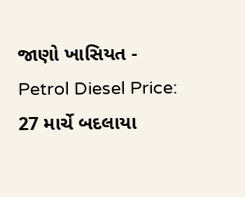જાણો ખાસિયત -
Petrol Diesel Price: 27 માર્ચે બદલાયા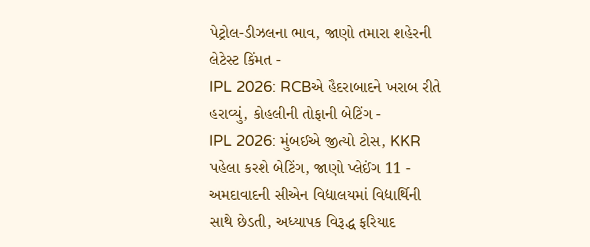પેટ્રોલ-ડીઝલના ભાવ, જાણો તમારા શહેરની લેટેસ્ટ કિંમત -
IPL 2026: RCBએ હૈદરાબાદને ખરાબ રીતે હરાવ્યું, કોહલીની તોફાની બેટિંગ -
IPL 2026: મુંબઈએ જીત્યો ટોસ, KKR પહેલા કરશે બેટિંગ, જાણો પ્લેઈંગ 11 -
અમદાવાદની સીએન વિદ્યાલયમાં વિદ્યાર્થિની સાથે છેડતી, અધ્યાપક વિરૂદ્ધ ફરિયાદ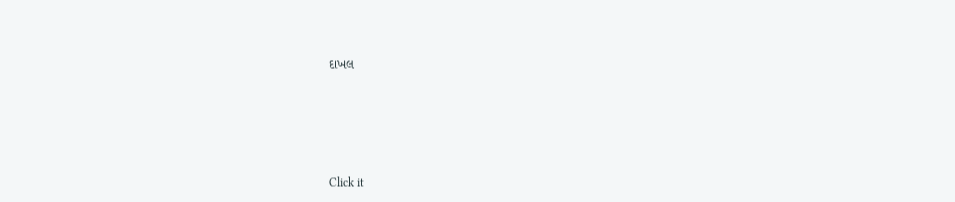દાખલ








Click it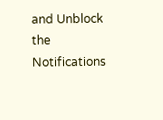and Unblock the Notifications